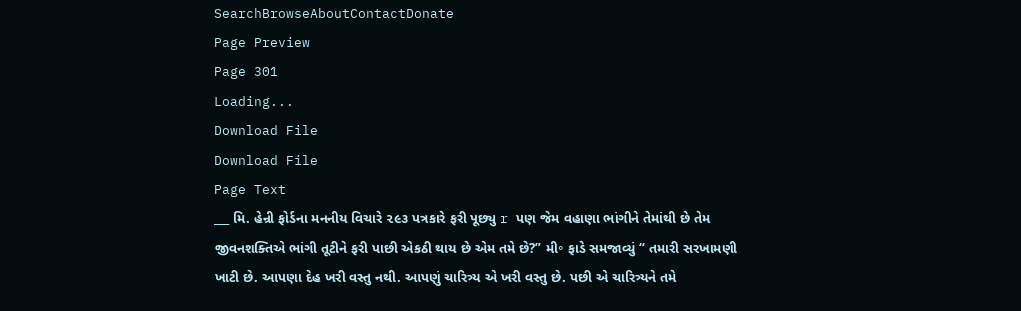SearchBrowseAboutContactDonate
Page Preview
Page 301
Loading...
Download File
Download File
Page Text
___ મિ. હેન્રી ફોર્ડના મનનીય વિચારે ૨૯૩ પત્રકારે ફરી પૂછ્યુ r પણ જેમ વહાણા ભાંગીને તેમાંથી છે તેમ જીવનશક્તિએ ભાંગી તૂટીને ફરી પાછી એકઠી થાય છે એમ તમે છે?” મી॰ ફાડે સમજાવ્યું “ તમારી સરખામણી ખાટી છે. આપણા દેહ ખરી વસ્તુ નથી. આપણું ચારિત્ર્ય એ ખરી વસ્તુ છે. પછી એ ચારિત્ર્યને તમે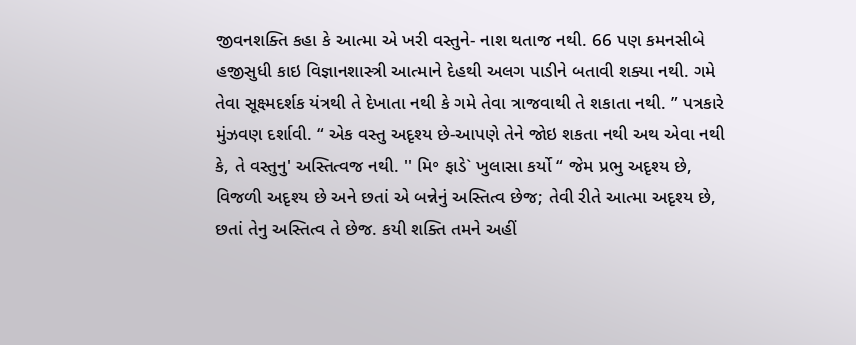જીવનશક્તિ કહા કે આત્મા એ ખરી વસ્તુને- નાશ થતાજ નથી. 66 પણ કમનસીબે હજીસુધી કાઇ વિજ્ઞાનશાસ્ત્રી આત્માને દેહથી અલગ પાડીને બતાવી શક્યા નથી. ગમે તેવા સૂક્ષ્મદર્શક યંત્રથી તે દેખાતા નથી કે ગમે તેવા ત્રાજવાથી તે શકાતા નથી. ” પત્રકારે મુંઝવણ દર્શાવી. “ એક વસ્તુ અદૃશ્ય છે-આપણે તેને જોઇ શકતા નથી અથ એવા નથી કે, તે વસ્તુનુ' અસ્તિત્વજ નથી. '' મિ॰ ફાડે` ખુલાસા કર્યો “ જેમ પ્રભુ અદૃશ્ય છે, વિજળી અદૃશ્ય છે અને છતાં એ બન્નેનું અસ્તિત્વ છેજ; તેવી રીતે આત્મા અદૃશ્ય છે, છતાં તેનુ અસ્તિત્વ તે છેજ. કયી શક્તિ તમને અહીં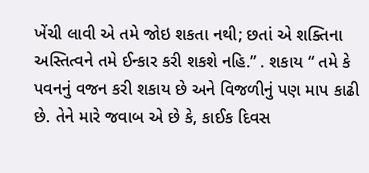ખેંચી લાવી એ તમે જોઇ શકતા નથી; છતાં એ શક્તિના અસ્તિત્વને તમે ઈન્કાર કરી શકશે નહિ.” . શકાય “ તમે કે પવનનું વજન કરી શકાય છે અને વિજળીનું પણ માપ કાઢી છે. તેને મારે જવાબ એ છે કે, કાઈક દિવસ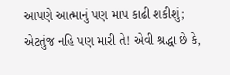આપણે આત્માનું પણ માપ કાઢી શકીશું; એટતુંજ નહિ પણ મારી તે! એવી શ્રદ્ધા છે કે,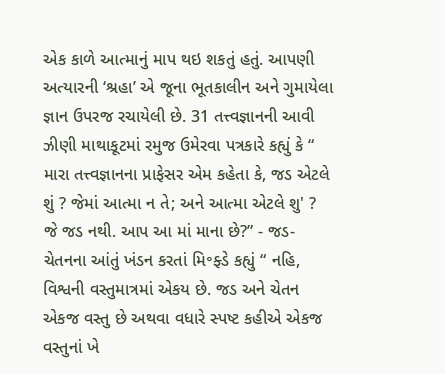એક કાળે આત્માનું માપ થઇ શકતું હતું. આપણી અત્યારની ‘શ્રહા’ એ જૂના ભૂતકાલીન અને ગુમાયેલા જ્ઞાન ઉપરજ રચાયેલી છે. 31 તત્ત્વજ્ઞાનની આવી ઝીણી માથાકૂટમાં રમુજ ઉમેરવા પત્રકારે કહ્યું કે “ મારા તત્ત્વજ્ઞાનના પ્રાફેસર એમ કહેતા કે, જડ એટલે શું ? જેમાં આત્મા ન તે; અને આત્મા એટલે શુ' ? જે જડ નથી. આપ આ માં માના છે?” - જડ-ચેતનના આંતું ખંડન કરતાં મિ॰ફ્ડે કહ્યું “ નહિ, વિશ્વની વસ્તુમાત્રમાં એકય છે. જડ અને ચેતન એકજ વસ્તુ છે અથવા વધારે સ્પષ્ટ કહીએ એકજ વસ્તુનાં ખે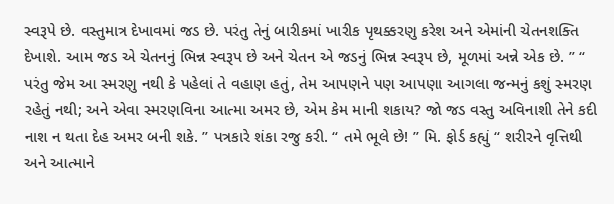સ્વરૂપે છે. વસ્તુમાત્ર દેખાવમાં જડ છે. પરંતુ તેનું બારીકમાં ખારીક પૃથક્કરણુ કરેશ અને એમાંની ચેતનશક્તિ દેખાશે. આમ જડ એ ચેતનનું ભિન્ન સ્વરૂપ છે અને ચેતન એ જડનું ભિન્ન સ્વરૂપ છે, મૂળમાં અન્ને એક છે. ” “ પરંતુ જેમ આ સ્મરણુ નથી કે પહેલાં તે વહાણ હતું, તેમ આપણને પણ આપણા આગલા જન્મનું કશું સ્મરણ રહેતું નથી; અને એવા સ્મરણવિના આત્મા અમર છે, એમ કેમ માની શકાય? જો જડ વસ્તુ અવિનાશી તેને કદી નાશ ન થતા દેહ અમર બની શકે. ” પત્રકારે શંકા રજુ કરી. “ તમે ભૂલે છે! ” મિ. ફોર્ડ કહ્યું “ શરીરને વૃત્તિથી અને આત્માને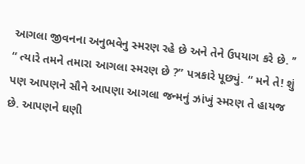આગલા જીવનના અનુભવેનુ સ્મરણ રહે છે અને તેને ઉપયાગ કરે છે. ’’ “ ત્યારે તમને તમારા આગલા સ્મરણ છે ?” પત્રકારે પૂછ્યું. “ મને તે! શું પણ આપણને સૌને આપણા આગલા જન્મનું ઝાંખું સ્મરણ તે હાયજ છે. આપણને ઘણી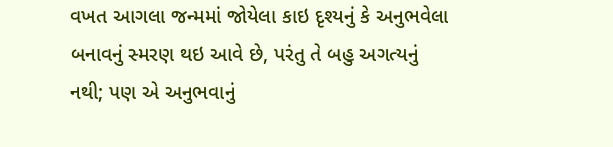વખત આગલા જન્મમાં જોયેલા કાઇ દૃશ્યનું કે અનુભવેલા બનાવનું સ્મરણ થઇ આવે છે, પરંતુ તે બહુ અગત્યનું નથી; પણ એ અનુભવાનું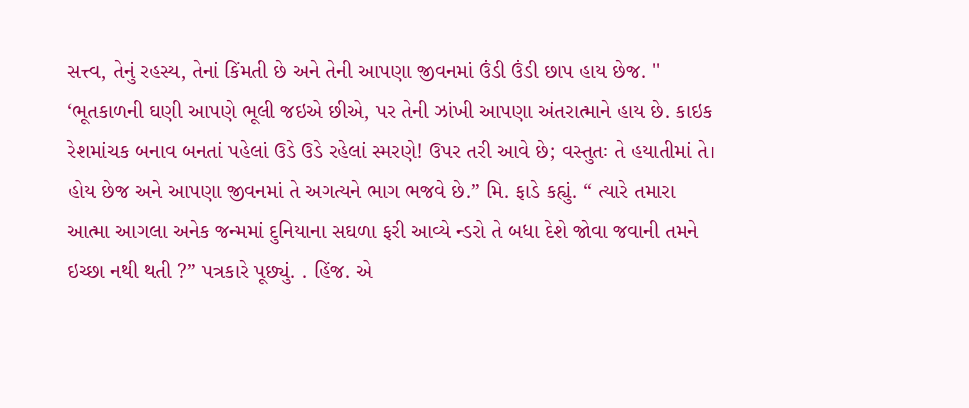સત્ત્વ, તેનું રહસ્ય, તેનાં કિંમતી છે અને તેની આપણા જીવનમાં ઉંડી ઉંડી છાપ હાય છેજ. '' ‘ભૂતકાળની ઘણી આપણે ભૂલી જઇએ છીએ, પર તેની ઝાંખી આપણા અંતરાત્માને હાય છે. કાઇક રેશમાંચક બનાવ બનતાં પહેલાં ઉડે ઉડે રહેલાં સ્મરણે! ઉપર તરી આવે છે; વસ્તુતઃ તે હયાતીમાં તે। હોય છેજ અને આપણા જીવનમાં તે અગત્યને ભાગ ભજવે છે.” મિ. ફાડે કહ્યું. “ ત્યારે તમારા આત્મા આગલા અનેક જન્મમાં દુનિયાના સઘળા ફરી આવ્યે ન્ડરો તે બધા દેશે જોવા જવાની તમને ઇચ્છા નથી થતી ?” પત્રકારે પૂછ્યું. . હિંજ. એ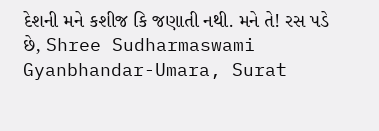દેશની મને કશીજ કિ જણાતી નથી. મને તે! રસ પડે છે, Shree Sudharmaswami Gyanbhandar-Umara, Surat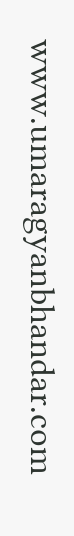www.umaragyanbhandar.com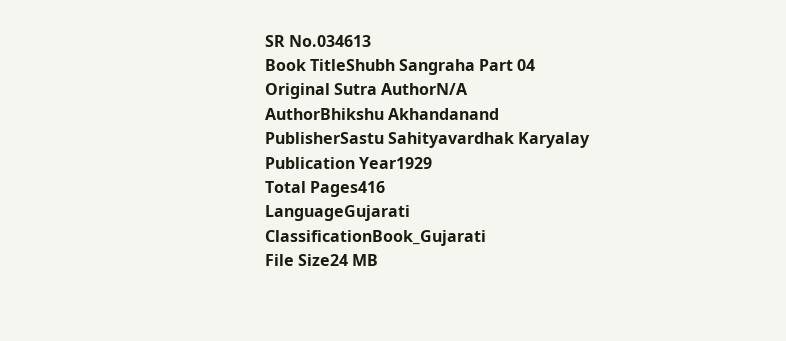SR No.034613
Book TitleShubh Sangraha Part 04
Original Sutra AuthorN/A
AuthorBhikshu Akhandanand
PublisherSastu Sahityavardhak Karyalay
Publication Year1929
Total Pages416
LanguageGujarati
ClassificationBook_Gujarati
File Size24 MB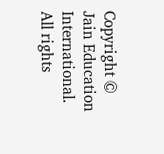Copyright © Jain Education International. All rights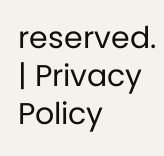reserved. | Privacy Policy